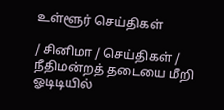உள்ளூர் செய்திகள்

/ சினிமா / செய்திகள் / நீதிமன்றத் தடையை மீறி ஓடிடியில்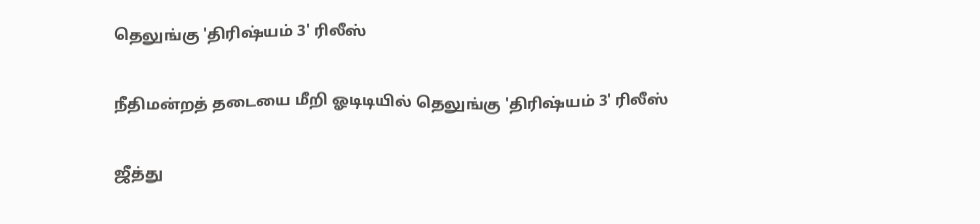தெலுங்கு 'திரிஷ்யம் 3' ரிலீஸ்

நீதிமன்றத் தடையை மீறி ஓடிடியில் தெலுங்கு 'திரிஷ்யம் 3' ரிலீஸ்

ஜீத்து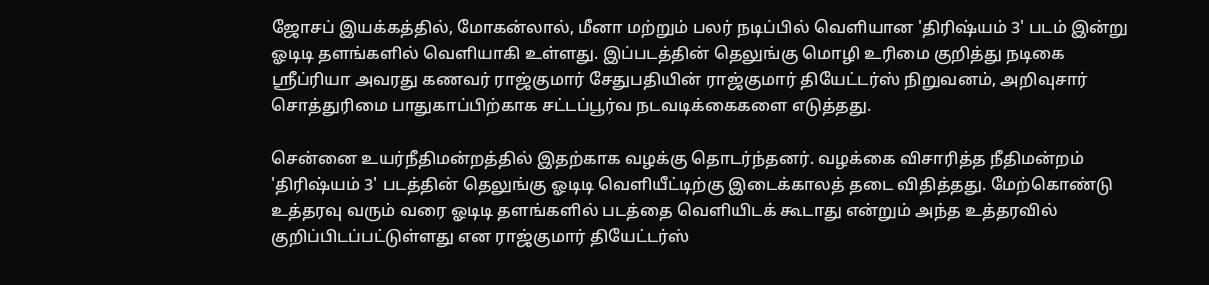ஜோசப் இயக்கத்தில், மோகன்லால், மீனா மற்றும் பலர் நடிப்பில் வெளியான 'திரிஷ்யம் 3' படம் இன்று ஓடிடி தளங்களில் வெளியாகி உள்ளது. இப்படத்தின் தெலுங்கு மொழி உரிமை குறித்து நடிகை ஸ்ரீப்ரியா அவரது கணவர் ராஜ்குமார் சேதுபதியின் ராஜ்குமார் தியேட்டர்ஸ் நிறுவனம், அறிவுசார் சொத்துரிமை பாதுகாப்பிற்காக சட்டப்பூர்வ நடவடிக்கைகளை எடுத்தது.

சென்னை உயர்நீதிமன்றத்தில் இதற்காக வழக்கு தொடர்ந்தனர். வழக்கை விசாரித்த நீதிமன்றம் 'திரிஷ்யம் 3' படத்தின் தெலுங்கு ஓடிடி வெளியீட்டிற்கு இடைக்காலத் தடை விதித்தது. மேற்கொண்டு உத்தரவு வரும் வரை ஓடிடி தளங்களில் படத்தை வெளியிடக் கூடாது என்றும் அந்த உத்தரவில் குறிப்பிடப்பட்டுள்ளது என ராஜ்குமார் தியேட்டர்ஸ்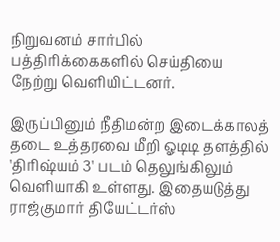நிறுவனம் சார்பில் பத்திரிக்கைகளில் செய்தியை நேற்று வெளியிட்டனர்.

இருப்பினும் நீதிமன்ற இடைக்காலத் தடை உத்தரவை மீறி ஓடிடி தளத்தில் 'திரிஷ்யம் 3' படம் தெலுங்கிலும் வெளியாகி உள்ளது. இதையடுத்து ராஜ்குமார் தியேட்டர்ஸ்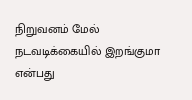நிறுவனம் மேல் நடவடிக்கையில் இறங்குமா என்பது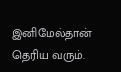இனிமேல்தான் தெரிய வரும்.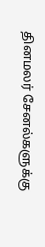தினமலர் சேனல்களுக்கு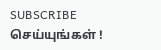SUBSCRIBE செய்யுங்கள் !